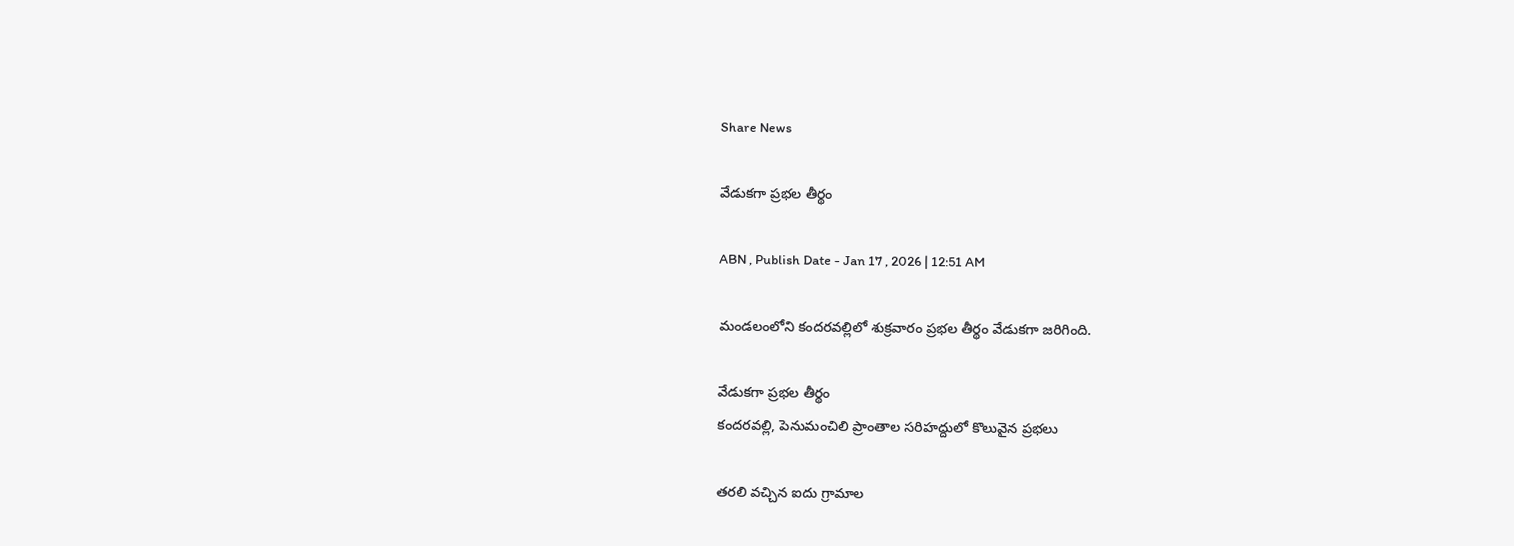Share News

వేడుకగా ప్రభల తీర్థం

ABN , Publish Date - Jan 17 , 2026 | 12:51 AM

మండలంలోని కందరవల్లిలో శుక్రవారం ప్రభల తీర్థం వేడుకగా జరిగింది.

వేడుకగా ప్రభల తీర్థం
కందరవల్లి, పెనుమంచిలి ప్రాంతాల సరిహద్దులో కొలువైన ప్రభలు

తరలి వచ్చిన ఐదు గ్రామాల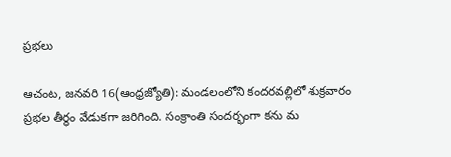ప్రభలు

ఆచంట, జనవరి 16(ఆంధ్రజ్యోతి): మండలంలోని కందరవల్లిలో శుక్రవారం ప్రభల తీర్థం వేడుకగా జరిగింది. సంక్రాంతి సందర్భంగా కను మ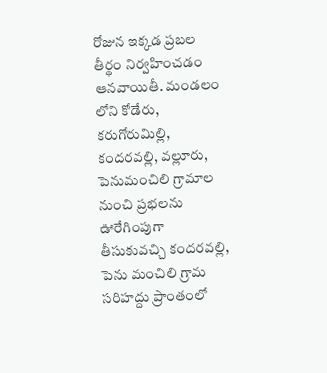రోజున ఇక్కడ ప్రబల తీర్థం నిర్వహించడం ఆనవాయితీ. మండలం లోని కోడేరు, కరుగోరుమిల్లి, కందరవల్లి, వల్లూరు, పెనుమంచిలి గ్రామాల నుంచి ప్రభలను ఊరేగింపుగా తీసుకువచ్చి కందరవల్లి, పెను మంచిలి గ్రామ సరిహద్దు ప్రాంతంలో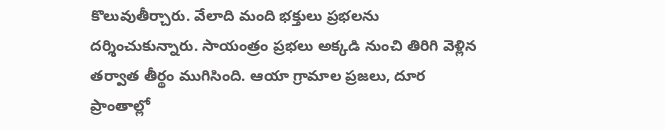కొలువుతీర్చారు. వేలాది మంది భక్తులు ప్రభలను దర్శించుకున్నారు. సాయంత్రం ప్రభలు అక్కడి నుంచి తిరిగి వెళ్లిన తర్వాత తీర్థం ముగిసింది. ఆయా గ్రామాల ప్రజలు, దూర ప్రాంతాల్లో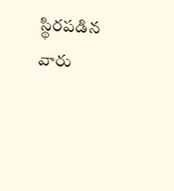స్థిరపడిన వారు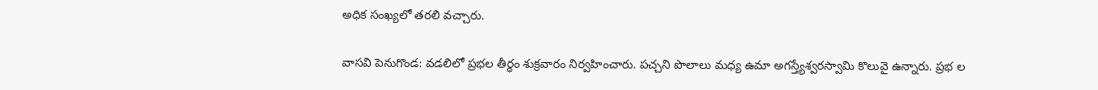అధిక సంఖ్యలో తరలి వచ్చారు.

వాసవి పెనుగొండ: వడలిలో ప్రభల తీర్థం శుక్రవారం నిర్వహించారు. పచ్చని పొలాలు మధ్య ఉమా అగస్త్యేశ్వరస్వామి కొలువై ఉన్నారు. ప్రభ ల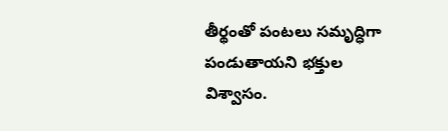తీర్థంతో పంటలు సమృద్ధిగా పండుతాయని భక్తుల విశ్వాసం.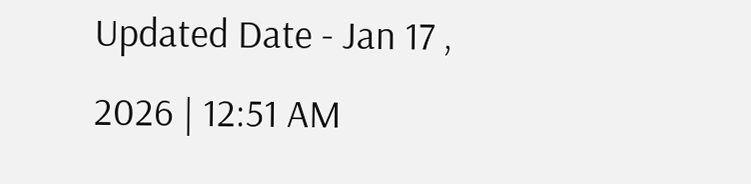Updated Date - Jan 17 , 2026 | 12:51 AM